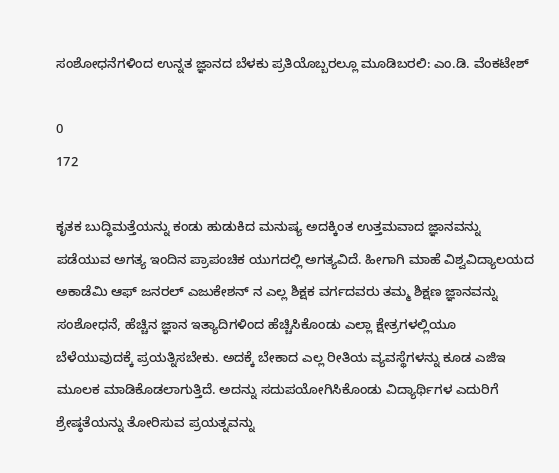ಸಂಶೋಧನೆಗಳಿಂದ ಉನ್ನತ ಜ್ಞಾನದ ಬೆಳಕು ಪ್ರತಿಯೊಬ್ಬರಲ್ಲೂ ಮೂಡಿಬರಲಿ: ಎಂ.ಡಿ. ವೆಂಕಟೇಶ್

0
172

ಕೃತಕ ಬುದ್ಧಿಮತ್ತೆಯನ್ನು ಕಂಡು ಹುಡುಕಿದ ಮನುಷ್ಯ ಅದಕ್ಕಿಂತ ಉತ್ತಮವಾದ ಜ್ಞಾನವನ್ನು ಪಡೆಯುವ ಅಗತ್ಯ ಇಂದಿನ ಪ್ರಾಪಂಚಿಕ ಯುಗದಲ್ಲಿ ಅಗತ್ಯವಿದೆ. ಹೀಗಾಗಿ ಮಾಹೆ ವಿಶ್ವವಿದ್ಯಾಲಯದ ಅಕಾಡೆಮಿ ಆಫ್ ಜನರಲ್ ಎಜುಕೇಶನ್ ನ ಎಲ್ಲ ಶಿಕ್ಷಕ ವರ್ಗದವರು ತಮ್ಮ ಶಿಕ್ಷಣ ಜ್ಞಾನವನ್ನು ಸಂಶೋಧನೆ, ಹೆಚ್ಚಿನ ಜ್ಞಾನ ಇತ್ಯಾದಿಗಳಿಂದ ಹೆಚ್ಚಿಸಿಕೊಂಡು ಎಲ್ಲಾ ಕ್ಷೇತ್ರಗಳಲ್ಲಿಯೂ ಬೆಳೆಯುವುದಕ್ಕೆ ಪ್ರಯತ್ನಿಸಬೇಕು. ಅದಕ್ಕೆ ಬೇಕಾದ ಎಲ್ಲ ರೀತಿಯ ವ್ಯವಸ್ಥೆಗಳನ್ನು ಕೂಡ ಎಜಿಇ ಮೂಲಕ ಮಾಡಿಕೊಡಲಾಗುತ್ತಿದೆ. ಅದನ್ನು ಸದುಪಯೋಗಿಸಿಕೊಂಡು ವಿದ್ಯಾರ್ಥಿಗಳ ಎದುರಿಗೆ ಶ್ರೇಷ್ಠತೆಯನ್ನು ತೋರಿಸುವ ಪ್ರಯತ್ನವನ್ನು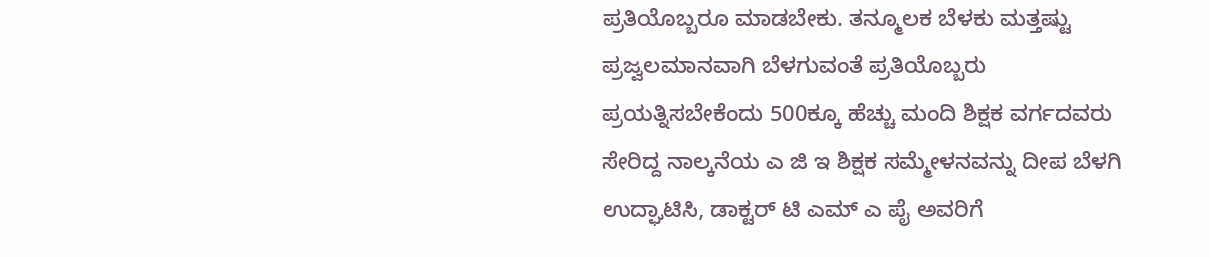ಪ್ರತಿಯೊಬ್ಬರೂ ಮಾಡಬೇಕು. ತನ್ಮೂಲಕ ಬೆಳಕು ಮತ್ತಷ್ಟು ಪ್ರಜ್ವಲಮಾನವಾಗಿ ಬೆಳಗುವಂತೆ ಪ್ರತಿಯೊಬ್ಬರು ಪ್ರಯತ್ನಿಸಬೇಕೆಂದು 500ಕ್ಕೂ ಹೆಚ್ಚು ಮಂದಿ ಶಿಕ್ಷಕ ವರ್ಗದವರು ಸೇರಿದ್ದ ನಾಲ್ಕನೆಯ ಎ ಜಿ ಇ ಶಿಕ್ಷಕ ಸಮ್ಮೇಳನವನ್ನು ದೀಪ ಬೆಳಗಿ ಉದ್ಘಾಟಿಸಿ, ಡಾಕ್ಟರ್ ಟಿ ಎಮ್ ಎ ಪೈ ಅವರಿಗೆ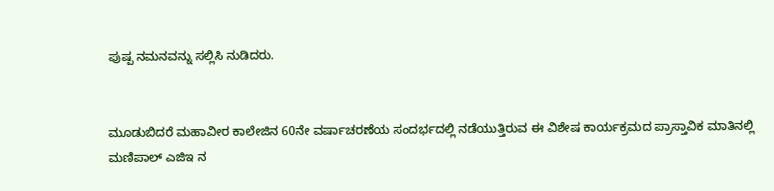ಪುಷ್ಪ ನಮನವನ್ನು ಸಲ್ಲಿಸಿ ನುಡಿದರು.


ಮೂಡುಬಿದರೆ ಮಹಾವೀರ ಕಾಲೇಜಿನ 60ನೇ ವರ್ಷಾಚರಣೆಯ ಸಂದರ್ಭದಲ್ಲಿ ನಡೆಯುತ್ತಿರುವ ಈ ವಿಶೇಷ ಕಾರ್ಯಕ್ರಮದ ಪ್ರಾಸ್ತಾವಿಕ ಮಾತಿನಲ್ಲಿ ಮಣಿಪಾಲ್ ಎಜಿಇ ನ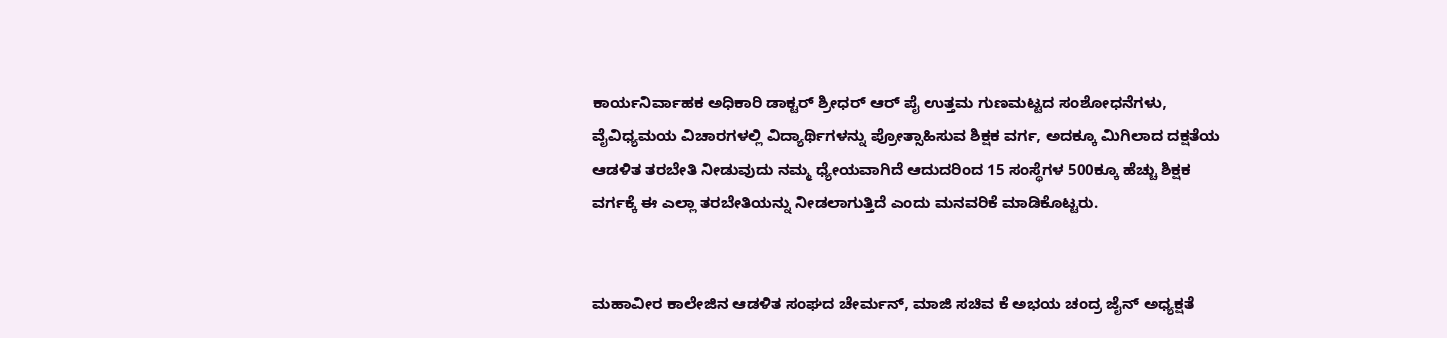ಕಾರ್ಯನಿರ್ವಾಹಕ ಅಧಿಕಾರಿ ಡಾಕ್ಟರ್ ಶ್ರೀಧರ್ ಆರ್‌ ಪೈ ಉತ್ತಮ ಗುಣಮಟ್ಟದ ಸಂಶೋಧನೆಗಳು, ವೈವಿಧ್ಯಮಯ ವಿಚಾರಗಳಲ್ಲಿ ವಿದ್ಯಾರ್ಥಿಗಳನ್ನು ಪ್ರೋತ್ಸಾಹಿಸುವ ಶಿಕ್ಷಕ ವರ್ಗ, ಅದಕ್ಕೂ ಮಿಗಿಲಾದ ದಕ್ಷತೆಯ ಆಡಳಿತ ತರಬೇತಿ ನೀಡುವುದು ನಮ್ಮ ಧ್ಯೇಯವಾಗಿದೆ ಆದುದರಿಂದ 15 ಸಂಸ್ಥೆಗಳ 500ಕ್ಕೂ ಹೆಚ್ಚು ಶಿಕ್ಷಕ ವರ್ಗಕ್ಕೆ ಈ ಎಲ್ಲಾ ತರಬೇತಿಯನ್ನು ನೀಡಲಾಗುತ್ತಿದೆ ಎಂದು ಮನವರಿಕೆ ಮಾಡಿಕೊಟ್ಟರು.


ಮಹಾವೀರ ಕಾಲೇಜಿನ ಆಡಳಿತ ಸಂಘದ ಚೇರ್ಮನ್, ಮಾಜಿ ಸಚಿವ ಕೆ ಅಭಯ ಚಂದ್ರ ಜೈನ್ ಅಧ್ಯಕ್ಷತೆ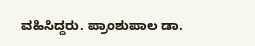ವಹಿಸಿದ್ದರು. ಪ್ರಾಂಶುಪಾಲ ಡಾ.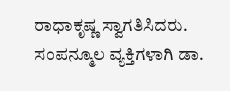ರಾಧಾಕೃಷ್ಣ ಸ್ವಾಗತಿಸಿದರು. ಸಂಪನ್ಮೂಲ ವ್ಯಕ್ತಿಗಳಾಗಿ ಡಾ.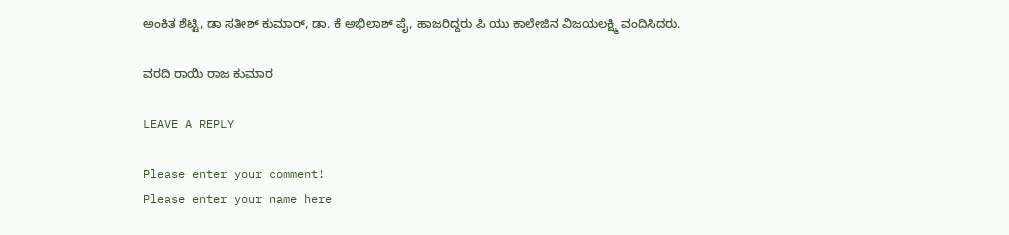ಅಂಕಿತ ಶೆಟ್ಟಿ, ಡಾ ಸತೀಶ್ ಕುಮಾರ್, ಡಾ. ಕೆ ಅಭಿಲಾಶ್ ಪೈ, ಹಾಜರಿದ್ದರು ಪಿ ಯು ಕಾಲೇಜಿನ ವಿಜಯಲಕ್ಷ್ಮಿ ವಂದಿಸಿದರು.

ವರದಿ ರಾಯಿ ರಾಜ ಕುಮಾರ

LEAVE A REPLY

Please enter your comment!
Please enter your name here